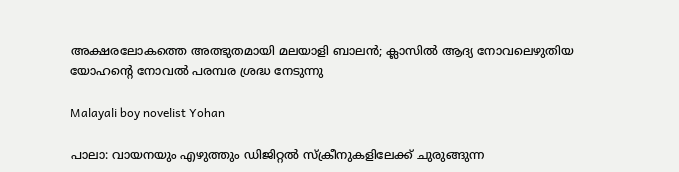അക്ഷരലോകത്തെ അത്ഭുതമായി മലയാളി ബാലന്‍; ക്ലാസില്‍ ആദ്യ നോവലെഴുതിയ യോഹന്റെ നോവല്‍ പരമ്പര ശ്രദ്ധ നേടുന്നു

Malayali boy novelist Yohan

പാലാ: വായനയും എഴുത്തും ഡിജിറ്റല്‍ സ്‌ക്രീനുകളിലേക്ക് ചുരുങ്ങുന്ന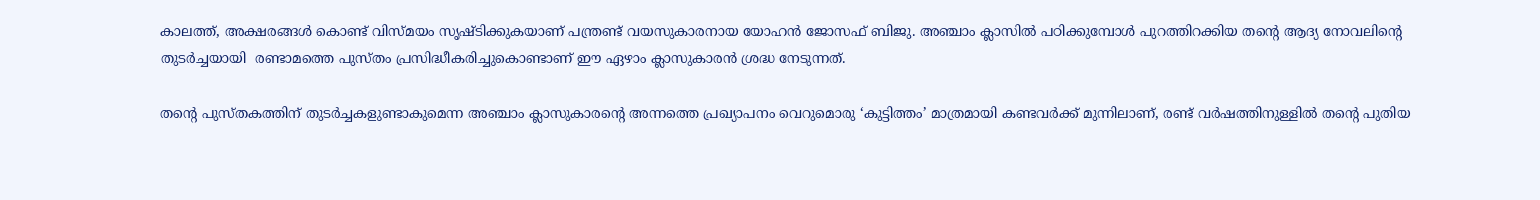കാലത്ത്, അക്ഷരങ്ങള്‍ കൊണ്ട് വിസ്മയം സൃഷ്ടിക്കുകയാണ് പന്ത്രണ്ട് വയസുകാരനായ യോഹന്‍ ജോസഫ് ബിജു. അഞ്ചാം ക്ലാസില്‍ പഠിക്കുമ്പോള്‍ പുറത്തിറക്കിയ തന്റെ ആദ്യ നോവലിന്റെ തുടര്‍ച്ചയായി  രണ്ടാമത്തെ പുസ്തം പ്രസിദ്ധീകരിച്ചുകൊണ്ടാണ് ഈ ഏഴാം ക്ലാസുകാരന്‍ ശ്രദ്ധ നേടുന്നത്.

തന്റെ പുസ്തകത്തിന് തുടര്‍ച്ചകളുണ്ടാകുമെന്ന അഞ്ചാം ക്ലാസുകാരന്റെ അന്നത്തെ പ്രഖ്യാപനം വെറുമൊരു ‘കുട്ടിത്തം’ മാത്രമായി കണ്ടവര്‍ക്ക് മുന്നിലാണ്, രണ്ട് വര്‍ഷത്തിനുള്ളില്‍ തന്റെ പുതിയ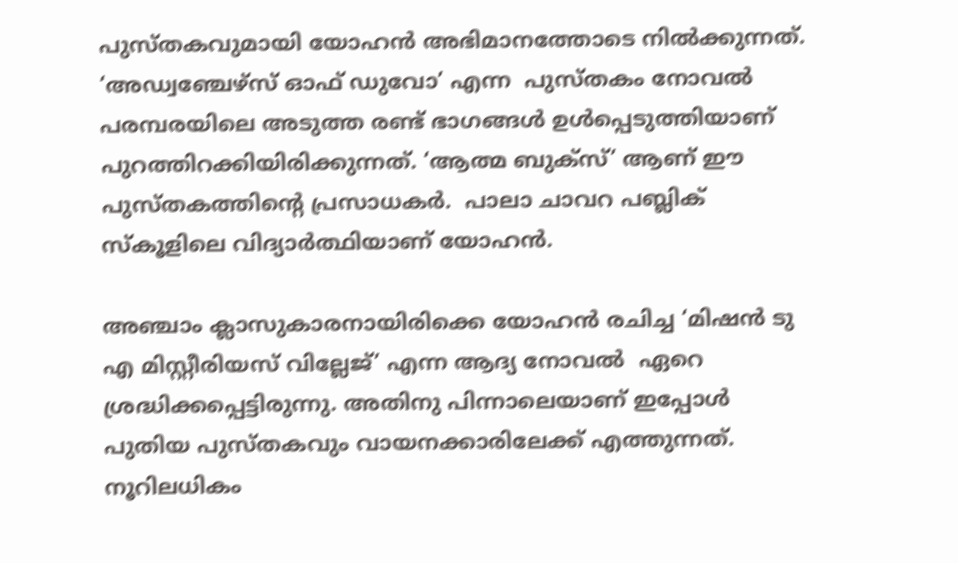പുസ്തകവുമായി യോഹന്‍ അഭിമാനത്തോടെ നില്‍ക്കുന്നത്. ‘അഡ്വഞ്ചേഴ്‌സ് ഓഫ് ഡുവോ’ എന്ന  പുസ്തകം നോവല്‍ പരമ്പരയിലെ അടുത്ത രണ്ട് ഭാഗങ്ങള്‍ ഉള്‍പ്പെടുത്തിയാണ് പുറത്തിറക്കിയിരിക്കുന്നത്. ‘ആത്മ ബുക്‌സ്’ ആണ് ഈ പുസ്തകത്തിന്റെ പ്രസാധകര്‍.  പാലാ ചാവറ പബ്ലിക് സ്‌കൂളിലെ വിദ്യാര്‍ത്ഥിയാണ് യോഹന്‍.

അഞ്ചാം ക്ലാസുകാരനായിരിക്കെ യോഹന്‍ രചിച്ച ‘മിഷന്‍ ടു എ മിസ്റ്റീരിയസ് വില്ലേജ്’ എന്ന ആദ്യ നോവല്‍  ഏറെ ശ്രദ്ധിക്കപ്പെട്ടിരുന്നു. അതിനു പിന്നാലെയാണ് ഇപ്പോള്‍ പുതിയ പുസ്തകവും വായനക്കാരിലേക്ക് എത്തുന്നത്. നൂറിലധികം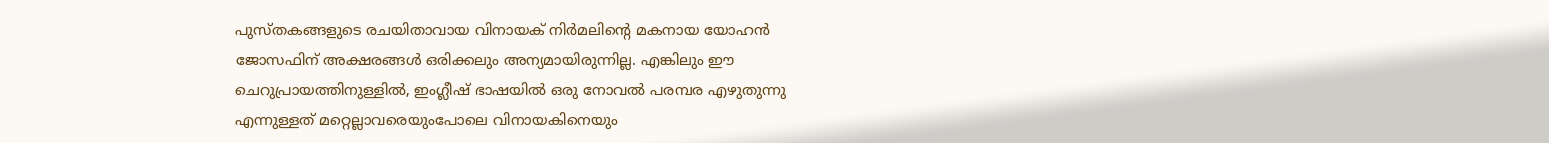പുസ്തകങ്ങളുടെ രചയിതാവായ വിനായക് നിര്‍മലിന്റെ മകനായ യോഹന്‍ ജോസഫിന് അക്ഷരങ്ങള്‍ ഒരിക്കലും അന്യമായിരുന്നില്ല. എങ്കിലും ഈ ചെറുപ്രായത്തിനുള്ളില്‍, ഇംഗ്ലീഷ് ഭാഷയില്‍ ഒരു നോവല്‍ പരമ്പര എഴുതുന്നു  എന്നുള്ളത് മറ്റെല്ലാവരെയുംപോലെ വിനായകിനെയും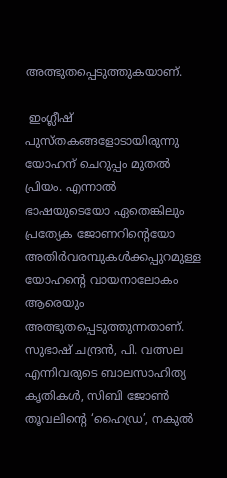അത്ഭുതപ്പെടുത്തുകയാണ്.

 ഇംഗ്ലീഷ് പുസ്തകങ്ങളോടായിരുന്നു യോഹന് ചെറുപ്പം മുതല്‍ പ്രിയം. എന്നാല്‍ ഭാഷയുടെയോ ഏതെങ്കിലും പ്രത്യേക ജോണറിന്റെയോ  അതിര്‍വരമ്പുകള്‍ക്കപ്പുറമുള്ള  യോഹന്റെ വായനാലോകം ആരെയും അത്ഭുതപ്പെടുത്തുന്നതാണ്.  സുഭാഷ് ചന്ദ്രന്‍, പി. വത്സല എന്നിവരുടെ ബാലസാഹിത്യ കൃതികള്‍, സിബി ജോണ്‍ തൂവലിന്റെ ‘ഹൈഡ്ര’, നകുല്‍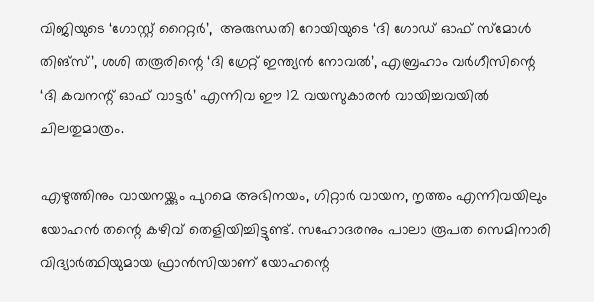വിജിയുടെ ‘ഗോസ്റ്റ് റൈറ്റര്‍’,  അരുന്ധതി റോയിയുടെ ‘ദി ഗോഡ് ഓഫ് സ്മോള്‍ തിങ്സ്’, ശശി തരൂരിന്റെ ‘ദി ഗ്രേറ്റ് ഇന്ത്യന്‍ നോവല്‍’, എബ്രഹാം വര്‍ഗീസിന്റെ ‘ദി കവനന്റ് ഓഫ് വാട്ടര്‍’ എന്നിവ ഈ 12 വയസുകാരന്‍ വായിച്ചവയില്‍ ചിലതുമാത്രം.

എഴുത്തിനും വായനയ്ക്കും പുറമെ അഭിനയം, ഗിറ്റാര്‍ വായന, നൃത്തം എന്നിവയിലും യോഹന്‍ തന്റെ കഴിവ് തെളിയിച്ചിട്ടുണ്ട്. സഹോദരനും പാലാ രൂപത സെമിനാരി വിദ്യാര്‍ത്ഥിയുമായ ഫ്രാന്‍സിയാണ് യോഹന്റെ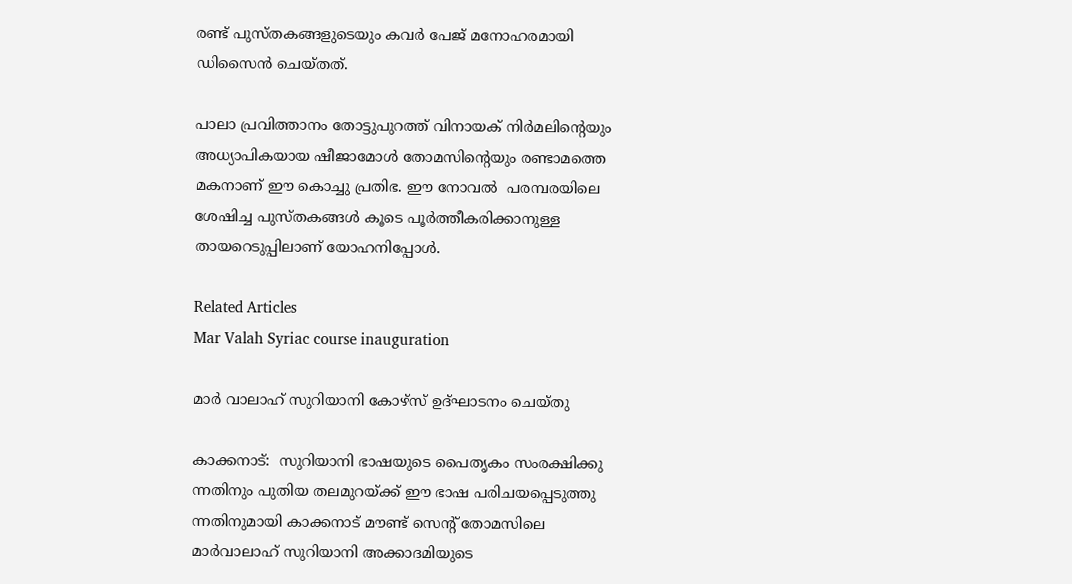രണ്ട് പുസ്തകങ്ങളുടെയും കവര്‍ പേജ് മനോഹരമായി ഡിസൈന്‍ ചെയ്തത്.

പാലാ പ്രവിത്താനം തോട്ടുപുറത്ത് വിനായക് നിര്‍മലിന്റെയും അധ്യാപികയായ ഷീജാമോള്‍ തോമസിന്റെയും രണ്ടാമത്തെ മകനാണ് ഈ കൊച്ചു പ്രതിഭ. ഈ നോവല്‍  പരമ്പരയിലെ ശേഷിച്ച പുസ്തകങ്ങള്‍ കൂടെ പൂര്‍ത്തീകരിക്കാനുള്ള   തായറെടുപ്പിലാണ് യോഹനിപ്പോള്‍.

Related Articles
Mar Valah Syriac course inauguration

മാര്‍ വാലാഹ് സുറിയാനി കോഴ്‌സ് ഉദ്ഘാടനം ചെയ്തു

കാക്കനാട്:  സുറിയാനി ഭാഷയുടെ പൈതൃകം സംരക്ഷിക്കു ന്നതിനും പുതിയ തലമുറയ്ക്ക് ഈ ഭാഷ പരിചയപ്പെടുത്തു ന്നതിനുമായി കാക്കനാട് മൗണ്ട് സെന്റ് തോമസിലെ മാര്‍വാലാഹ് സുറിയാനി അക്കാദമിയുടെ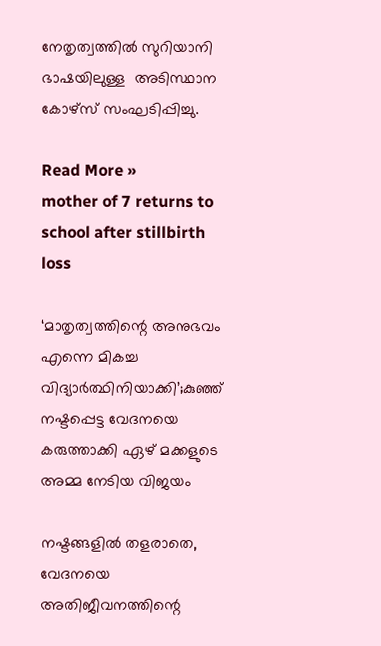നേതൃത്വത്തില്‍ സുറിയാനി ഭാഷയിലുള്ള  അടിസ്ഥാന കോഴ്‌സ് സംഘടിപ്പിച്ചു.

Read More »
mother of 7 returns to school after stillbirth loss

‘മാതൃത്വത്തിന്റെ അനുഭവം എന്നെ മികച്ച വിദ്യാര്‍ത്ഥിനിയാക്കി’;കുഞ്ഞ് നഷ്ടപ്പെട്ട വേദനയെ കരുത്താക്കി ഏഴ് മക്കളുടെ അമ്മ നേടിയ വിജയം

നഷ്ടങ്ങളില്‍ തളരാതെ, വേദനയെ അതിജീവനത്തിന്റെ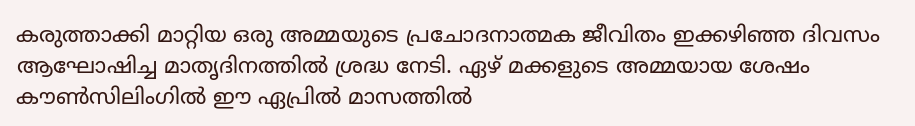കരുത്താക്കി മാറ്റിയ ഒരു അമ്മയുടെ പ്രചോദനാത്മക ജീവിതം ഇക്കഴിഞ്ഞ ദിവസം ആഘോഷിച്ച മാതൃദിനത്തില്‍ ശ്രദ്ധ നേടി. ഏഴ് മക്കളുടെ അമ്മയായ ശേഷം കൗണ്‍സിലിംഗില്‍ ഈ ഏപ്രില്‍ മാസത്തില്‍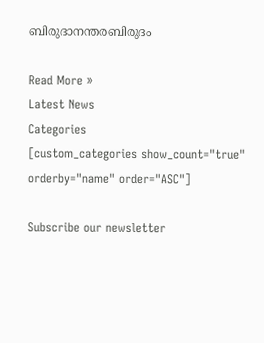ബിരുദാനന്തരബിരുദം

Read More »
Latest News
Categories
[custom_categories show_count="true" orderby="name" order="ASC"]

Subscribe our newsletter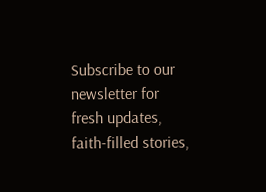Subscribe to our newsletter for fresh updates, faith-filled stories,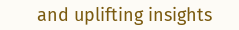and uplifting insights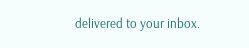delivered to your inbox.